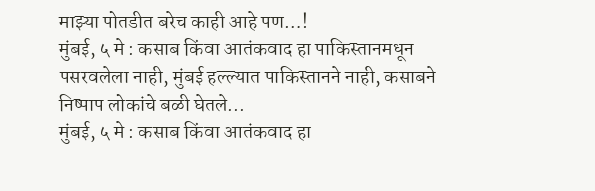माझ्या पोतडीत बरेच काही आहे पण…!
मुंबई, ५ मे : कसाब किंवा आतंकवाद हा पाकिस्तानमधून पसरवलेला नाही, मुंबई हल्ल्यात पाकिस्तानने नाही, कसाबने निष्पाप लोकांचे बळी घेतले...
मुंबई, ५ मे : कसाब किंवा आतंकवाद हा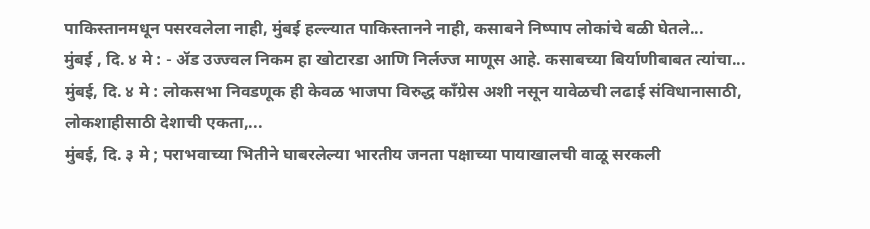पाकिस्तानमधून पसरवलेला नाही, मुंबई हल्ल्यात पाकिस्तानने नाही, कसाबने निष्पाप लोकांचे बळी घेतले...
मुंबई , दि. ४ मे : - ॲड उज्ज्वल निकम हा खोटारडा आणि निर्लज्ज माणूस आहे. कसाबच्या बिर्याणीबाबत त्यांचा...
मुंबई, दि. ४ मे : लोकसभा निवडणूक ही केवळ भाजपा विरुद्ध काँग्रेस अशी नसून यावेळची लढाई संविधानासाठी, लोकशाहीसाठी देशाची एकता,...
मुंबई, दि. ३ मे ; पराभवाच्या भितीने घाबरलेल्या भारतीय जनता पक्षाच्या पायाखालची वाळू सरकली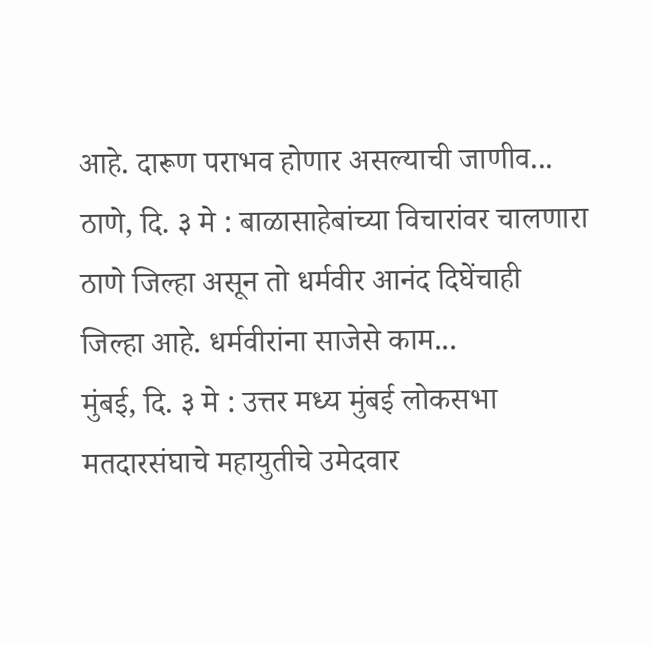आहे. दारूण पराभव होणार असल्याची जाणीव...
ठाणे, दि. ३ मे : बाळासाहेबांच्या विचारांवर चालणारा ठाणे जिल्हा असून तो धर्मवीर आनंद दिघेंचाही जिल्हा आहे. धर्मवीरांना साजेसे काम...
मुंबई, दि. ३ मे : उत्तर मध्य मुंबई लोकसभा मतदारसंघाचे महायुतीचे उमेदवार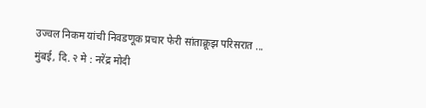उज्वल निकम यांची निवडणूक प्रचार फेरी सांताक्रूझ परिसरात ...
मुंबई, दि. २ मे : नरेंद्र मोदी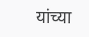यांच्या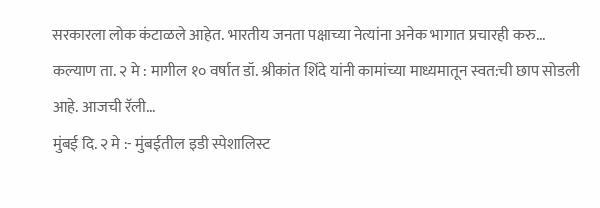सरकारला लोक कंटाळले आहेत. भारतीय जनता पक्षाच्या नेत्यांना अनेक भागात प्रचारही करु...
कल्याण ता. २ मे : मागील १० वर्षात डॉ. श्रीकांत शिंदे यांनी कामांच्या माध्यमातून स्वत:ची छाप सोडली आहे. आजची रॅली...
मुंबई दि. २ मे :- मुंबईतील इडी स्पेशालिस्ट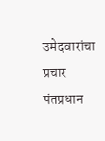उमेदवारांचा प्रचार पंतप्रधान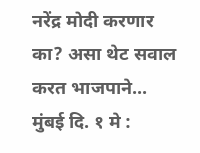नरेंद्र मोदी करणार का? असा थेट सवाल करत भाजपाने...
मुंबई दि. १ मे :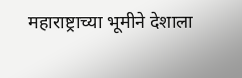महाराष्ट्राच्या भूमीने देशाला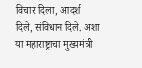विचार दिला, आदर्श दिले, संविधान दिले. अशा या महाराष्ट्राचा मुख्यमंत्री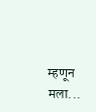म्हणून मला...